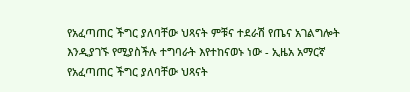የአፈጣጠር ችግር ያለባቸው ህጻናት ምቹና ተደራሽ የጤና አገልግሎት እንዲያገኙ የሚያስችሉ ተግባራት እየተከናወኑ ነው - ኢዜአ አማርኛ
የአፈጣጠር ችግር ያለባቸው ህጻናት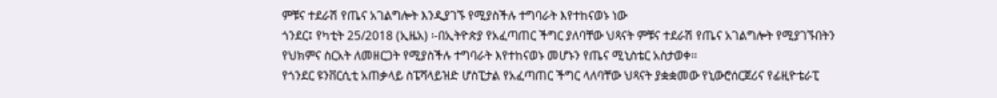ምቹና ተደራሽ የጤና አገልግሎት እንዲያገኙ የሚያስችሉ ተግባራት እየተከናወኑ ነው
ጎንደር፤ የካቲት 25/2018 (ኢዜአ) ፡-በኢትዮጵያ የአፈጣጠር ችግር ያለባቸው ህጻናት ምቹና ተደራሽ የጤና አገልግሎት የሚያገኙበትን የህክምና ስርአት ለመዘርጋት የሚያስችሉ ተግባራት እየተከናወኑ መሆኑን የጤና ሚኒስቴር አስታወቀ፡፡
የጎንደር ዩንቨርሲቲ አጠቃላይ ስፔሻላይዝድ ሆስፒታል የአፈጣጠር ችግር ላለባቸው ህጻናት ያቋቋመው የኒውሮሰርጀሪና የፊዚዮቴራፒ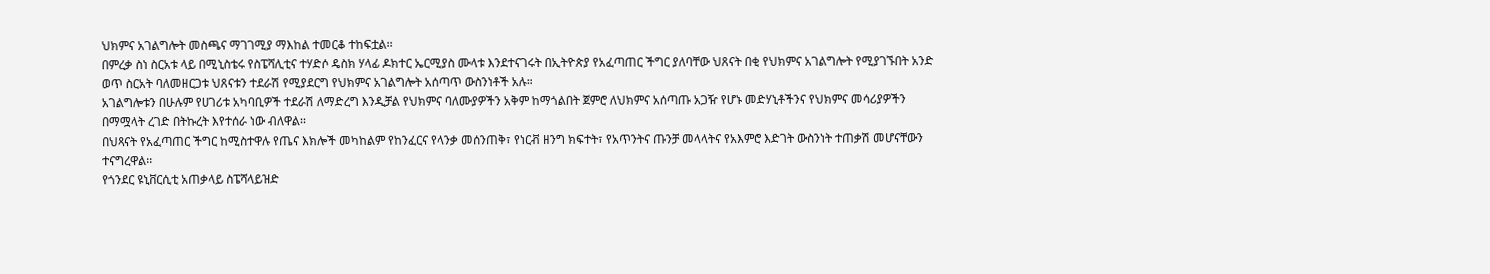ህክምና አገልግሎት መስጫና ማገገሚያ ማእከል ተመርቆ ተከፍቷል፡፡
በምረቃ ስነ ስርአቱ ላይ በሚኒስቴሩ የስፔሻሊቲና ተሃድሶ ዴስክ ሃላፊ ዶክተር ኤርሚያስ ሙላቱ እንደተናገሩት በኢትዮጵያ የአፈጣጠር ችግር ያለባቸው ህጸናት በቂ የህክምና አገልግሎት የሚያገኙበት አንድ ወጥ ስርአት ባለመዘርጋቱ ህጸናቱን ተደራሽ የሚያደርግ የህክምና አገልግሎት አሰጣጥ ውስንነቶች አሉ።
አገልግሎቱን በሁሉም የሀገሪቱ አካባቢዎች ተደራሽ ለማድረግ እንዲቻል የህክምና ባለሙያዎችን አቅም ከማጎልበት ጀምሮ ለህክምና አሰጣጡ አጋዥ የሆኑ መድሃኒቶችንና የህክምና መሳሪያዎችን በማሟላት ረገድ በትኩረት እየተሰራ ነው ብለዋል፡፡
በህጻናት የአፈጣጠር ችግር ከሚስተዋሉ የጤና እክሎች መካከልም የከንፈርና የላንቃ መሰንጠቅ፣ የነርቭ ዘንግ ክፍተት፣ የአጥንትና ጡንቻ መላላትና የአእምሮ እድገት ውስንነት ተጠቃሽ መሆናቸውን ተናግረዋል፡፡
የጎንደር ዩኒቨርሲቲ አጠቃላይ ስፔሻላይዝድ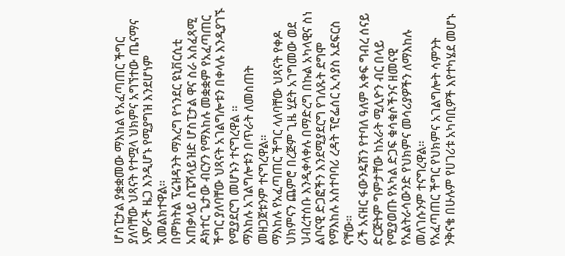ሆስፒታል ያቋቋመው ማእከል የአፈጣጠር ችግር ያለባቸው ህጻናት የተሟላ ህክምና አግኘተው ጤናማና አምራች ዜጋ እንዲሆኑ የሚያግዝ እንደሆነም አመልክተዋል፡፡
በምክትል ፕሬዝዳንት ማእረግ የጎንደር ዩኒቨርሲቲ አጠቃላይ ስፔሻላይዝድ ሆስፒታል ዋና ስራ አስፈጻሚ ዶክተር ጌታው ብርሃን የማእከሉ መቋቋም የአፈጣጠር ችግር ያለባቸው ህጻናት አገልግሎቱን በቀላሉ እንዲያገኙ የሚያደርግ መሆኑን ተናግረዋል ።
ማእከሉ አገልግሎቱን በጥራት ለመስጠት መዘጋጀቱንም ተናግረዋል፡፡
ማእከሉ የአፈጣጠር ችግር ላለባቸው ህጻናት የቀዶ ህክምናን ጨምሮ በረጅም ጊዜ ሂደት አገግመው ወደ ህብረተሰቡ እንዲቀላቀሉ በማድረግ በኩል አካላዊና ስነ ልቦናዊ ድጋፎችን እንደሚያደርግ የገለጹት ደግሞ የማእከሉ አስተባባሪ ረዳት ፕሮፌሰር ኢሳያስ አደፍርስ ናቸው፡፡
ሪች አናዘር ፋውንዴሽን የተባለ ዓለም አቀፍ ግብረ ሰናይ ድርጅትም ግምታቸው ከአራት ሚሊዮን ብር በላይ የሚያወጡ የአካል ድጋፍ ቁሳቁሶችንና ዘመናዊ የአልትራሳውንድ የህክምና መሳሪያዎችን ለማእከሉ መለገሱንም ተናግረዋል፡፡
የአፈጣጠር ችግር የህክምና አገልግሎት ሳምንት ንቅናቄ በሁሉም የሀገሪቱ አካባቢዎች እየተካሄደ መሆኑ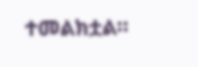ተመልክቷል፡፡